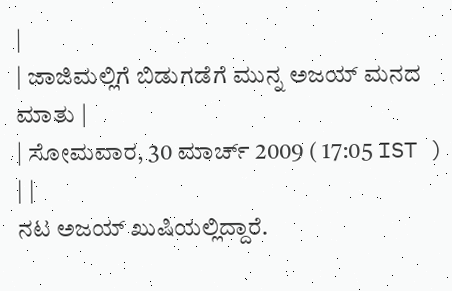|
| ಜಾಜಿಮಲ್ಲಿಗೆ ಬಿಡುಗಡೆಗೆ ಮುನ್ನ ಅಜಯ್ ಮನದ ಮಾತು |
| ಸೋಮವಾರ, 30 ಮಾರ್ಚ್ 2009 ( 17:05 IST ) | |
ನಟ ಅಜಯ್ ಖುಷಿಯಲ್ಲಿದ್ದಾರೆ.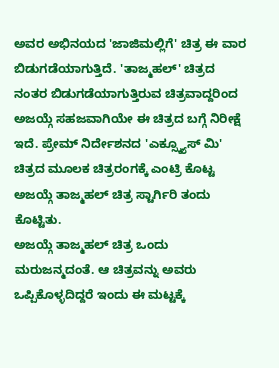ಅವರ ಅಭಿನಯದ 'ಜಾಜಿಮಲ್ಲಿಗೆ' ಚಿತ್ರ ಈ ವಾರ ಬಿಡುಗಡೆಯಾಗುತ್ತಿದೆ. 'ತಾಜ್ಮಹಲ್' ಚಿತ್ರದ ನಂತರ ಬಿಡುಗಡೆಯಾಗುತ್ತಿರುವ ಚಿತ್ರವಾದ್ದರಿಂದ ಅಜಯ್ಗೆ ಸಹಜವಾಗಿಯೇ ಈ ಚಿತ್ರದ ಬಗ್ಗೆ ನಿರೀಕ್ಷೆ ಇದೆ. ಪ್ರೇಮ್ ನಿರ್ದೇಶನದ 'ಎಕ್ಸ್ಕ್ಯೂಸ್ ಮಿ' ಚಿತ್ರದ ಮೂಲಕ ಚಿತ್ರರಂಗಕ್ಕೆ ಎಂಟ್ರಿ ಕೊಟ್ಟ ಅಜಯ್ಗೆ ತಾಜ್ಮಹಲ್ ಚಿತ್ರ ಸ್ಟಾರ್ಗಿರಿ ತಂದು ಕೊಟ್ಟಿತು.
ಅಜಯ್ಗೆ ತಾಜ್ಮಹಲ್ ಚಿತ್ರ ಒಂದು ಮರುಜನ್ಮದಂತೆ. ಆ ಚಿತ್ರವನ್ನು ಅವರು ಒಪ್ಪಿಕೊಳ್ಳದಿದ್ದರೆ ಇಂದು ಈ ಮಟ್ಟಕ್ಕೆ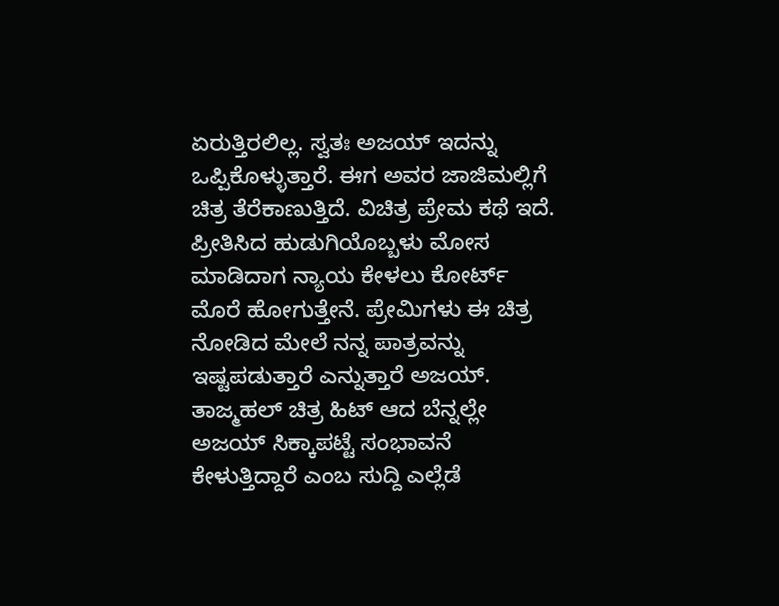ಏರುತ್ತಿರಲಿಲ್ಲ. ಸ್ವತಃ ಅಜಯ್ ಇದನ್ನು ಒಪ್ಪಿಕೊಳ್ಳುತ್ತಾರೆ. ಈಗ ಅವರ ಜಾಜಿಮಲ್ಲಿಗೆ ಚಿತ್ರ ತೆರೆಕಾಣುತ್ತಿದೆ. ವಿಚಿತ್ರ ಪ್ರೇಮ ಕಥೆ ಇದೆ. ಪ್ರೀತಿಸಿದ ಹುಡುಗಿಯೊಬ್ಬಳು ಮೋಸ ಮಾಡಿದಾಗ ನ್ಯಾಯ ಕೇಳಲು ಕೋರ್ಟ್ ಮೊರೆ ಹೋಗುತ್ತೇನೆ. ಪ್ರೇಮಿಗಳು ಈ ಚಿತ್ರ ನೋಡಿದ ಮೇಲೆ ನನ್ನ ಪಾತ್ರವನ್ನು ಇಷ್ಟಪಡುತ್ತಾರೆ ಎನ್ನುತ್ತಾರೆ ಅಜಯ್.
ತಾಜ್ಮಹಲ್ ಚಿತ್ರ ಹಿಟ್ ಆದ ಬೆನ್ನಲ್ಲೇ ಅಜಯ್ ಸಿಕ್ಕಾಪಟ್ಟೆ ಸಂಭಾವನೆ ಕೇಳುತ್ತಿದ್ದಾರೆ ಎಂಬ ಸುದ್ದಿ ಎಲ್ಲೆಡೆ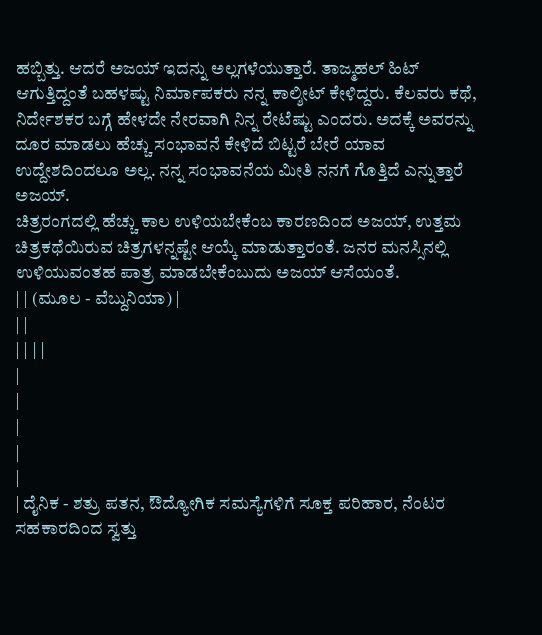ಹಬ್ಬಿತ್ತು. ಆದರೆ ಅಜಯ್ ಇದನ್ನು ಅಲ್ಲಗಳೆಯುತ್ತಾರೆ. ತಾಜ್ಮಹಲ್ ಹಿಟ್ ಆಗುತ್ತಿದ್ದಂತೆ ಬಹಳಷ್ಟು ನಿರ್ಮಾಪಕರು ನನ್ನ ಕಾಲ್ಶೀಟ್ ಕೇಳಿದ್ದರು. ಕೆಲವರು ಕಥೆ, ನಿರ್ದೇಶಕರ ಬಗ್ಗೆ ಹೇಳದೇ ನೇರವಾಗಿ ನಿನ್ನ ರೇಟೆಷ್ಟು ಎಂದರು. ಅದಕ್ಕೆ ಅವರನ್ನು ದೂರ ಮಾಡಲು ಹೆಚ್ಚು ಸಂಭಾವನೆ ಕೇಳಿದೆ ಬಿಟ್ಟರೆ ಬೇರೆ ಯಾವ ಉದ್ದೇಶದಿಂದಲೂ ಅಲ್ಲ. ನನ್ನ ಸಂಭಾವನೆಯ ಮೀತಿ ನನಗೆ ಗೊತ್ತಿದೆ ಎನ್ನುತ್ತಾರೆ ಅಜಯ್.
ಚಿತ್ರರಂಗದಲ್ಲಿ ಹೆಚ್ಚು ಕಾಲ ಉಳಿಯಬೇಕೆಂಬ ಕಾರಣದಿಂದ ಅಜಯ್, ಉತ್ತಮ ಚಿತ್ರಕಥೆಯಿರುವ ಚಿತ್ರಗಳನ್ನಷ್ಟೇ ಆಯ್ಕೆ ಮಾಡುತ್ತಾರಂತೆ. ಜನರ ಮನಸ್ಸಿನಲ್ಲಿ ಉಳಿಯುವಂತಹ ಪಾತ್ರ ಮಾಡಬೇಕೆಂಬುದು ಅಜಯ್ ಆಸೆಯಂತೆ.
| | (ಮೂಲ - ವೆಬ್ದುನಿಯಾ) |
| |
| | | |
|
|
|
|
|
| ದೈನಿಕ - ಶತ್ರು ಪತನ, ಔದ್ಯೋಗಿಕ ಸಮಸ್ಯೆಗಳಿಗೆ ಸೂಕ್ತ ಪರಿಹಾರ, ನೆಂಟರ ಸಹಕಾರದಿಂದ ಸ್ವತ್ತು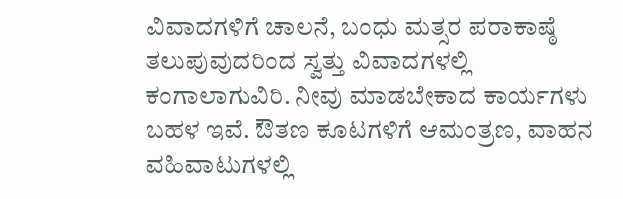ವಿವಾದಗಳಿಗೆ ಚಾಲನೆ, ಬಂಧು ಮತ್ಸರ ಪರಾಕಾಷ್ಠೆ ತಲುಪುವುದರಿಂದ ಸ್ವತ್ತು ವಿವಾದಗಳಲ್ಲಿ ಕಂಗಾಲಾಗುವಿರಿ. ನೀವು ಮಾಡಬೇಕಾದ ಕಾರ್ಯಗಳು ಬಹಳ ಇವೆ. ಔತಣ ಕೂಟಗಳಿಗೆ ಆಮಂತ್ರಣ, ವಾಹನ ವಹಿವಾಟುಗಳಲ್ಲಿ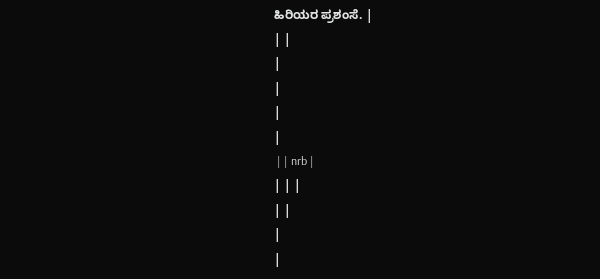ಹಿರಿಯರ ಪ್ರಶಂಸೆ. |
| |
|
|
|
|
 | | nrb |
| | |
| |
|
|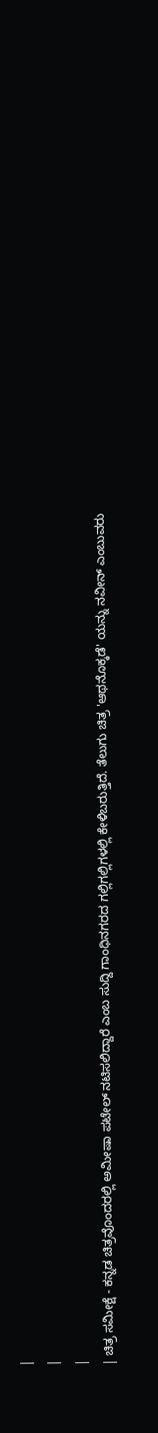|
|
|
| ಚಿತ್ರ ಸಮೀಕ್ಷೆ - ಕನ್ನಡ ಚಿತ್ರವೊಂದರಲ್ಲಿ ಅಮೀಷಾ ಪಟೇಲ್ ನಟಿಸಲಿದ್ದಾರೆ ಎಂಬ ಸುದ್ದಿ ಗಾಂಧಿನಗರದ ಗಲ್ಲಿಗಲ್ಲಿಗಳಲ್ಲಿ ಕೇಳಿಬರುತ್ತಿದೆ. ತೆಲುಗು ಚಿತ್ರ 'ಆಥನೊಕ್ಕಡೆ' ಯನ್ನು ನವೀನ್ ಎಂಬುವರು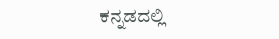ಕನ್ನಡದಲ್ಲಿ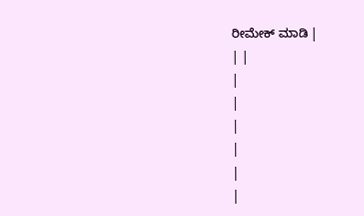ರೀಮೇಕ್ ಮಾಡಿ |
| |
|
|
|
|
|
|